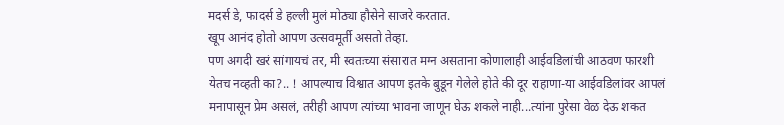मदर्स डे, फादर्स डे हल्ली मुलं मोठ्या हौसेने साजरे करतात.
खूप आनंद होतो आपण उत्सवमूर्ती असतो तेव्हा.
पण अगदी खरं सांगायचं तर, मी स्वतःच्या संसारात मग्न असताना कोणालाही आईवडिलांची आठवण फारशी येतच नव्हती का?.. ! आपल्याच विश्वात आपण इतके बुडून गेलेले होते की दूर राहाणा-या आईवडिलांवर आपलं मनापासून प्रेम असलं, तरीही आपण त्यांच्या भावना जाणून घेऊ शकले नाही...त्यांना पुरेसा वेळ देऊ शकत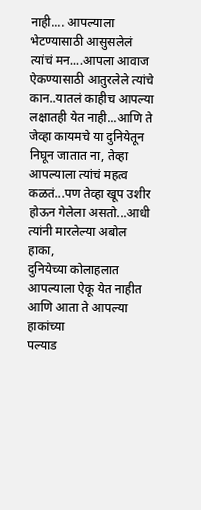नाही.... आपल्याला भेटण्यासाठी आसुसलेलं त्यांचं मन....आपला आवाज ऐकण्यासाठी आतुरलेले त्यांचे कान..यातलं काहीच आपल्या लक्षातही येत नाही...आणि ते जेव्हा कायमचे या दुनियेतून निघून जातात ना, तेव्हा आपल्याला त्यांचं महत्व कळतं...पण तेव्हा खूप उशीर होऊन गेलेला असतो...आधी त्यांनी मारलेल्या अबोल हाका,
दुनियेच्या कोलाहलात आपल्याला ऐकू येत नाहीत आणि आता ते आपल्या हाकांच्या
पल्याड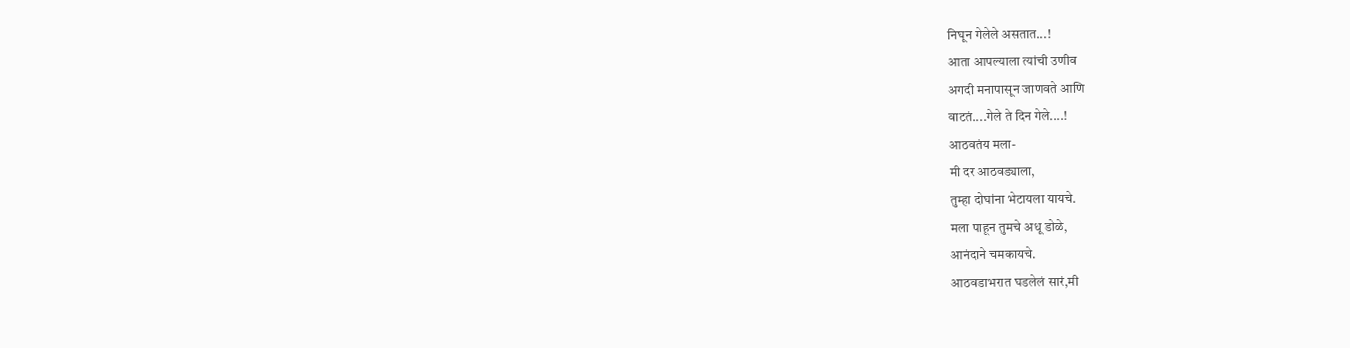निघून गेलेले असतात...!
आता आपल्याला त्यांची उणीव
अगदी मनापासून जाणवते आणि
वाटतं....गेले ते दिन गेले....!
आठवतंय मला-
मी दर आठवड्याला,
तुम्हा दोघांना भेटायला यायचे.
मला पाहून तुमचे अधू डोळे,
आनंदाने चमकायचे.
आठवडाभरात घडलेलं सारं,मी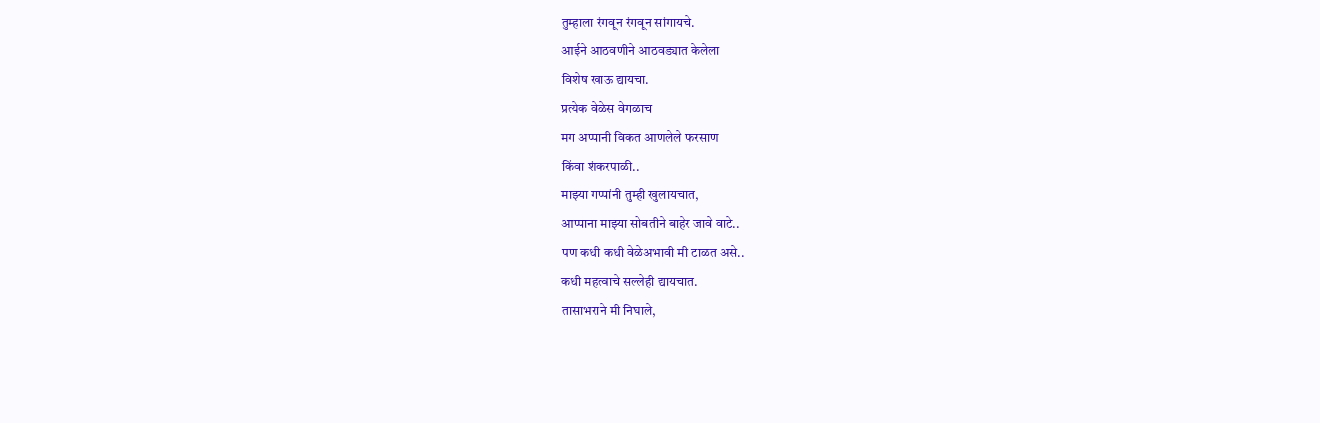तुम्हाला रंगवून रंगवून सांगायचे.
आईने आठवणीने आठवड्यात केलेला
विशेष खाऊ द्यायचा.
प्रत्येक वेळेस वेगळाच
मग अप्पानी विकत आणलेले फरसाण
किंवा शंकरपाळी..
माझ्या गप्पांनी तुम्ही खुलायचात,
आप्पाना माझ्या सोबतीने बाहेर जावे वाटे..
पण कधी कधी वेळेअभावी मी टाळत असे..
कधी महत्वाचे सल्लेही द्यायचात.
तासाभराने मी निघाले,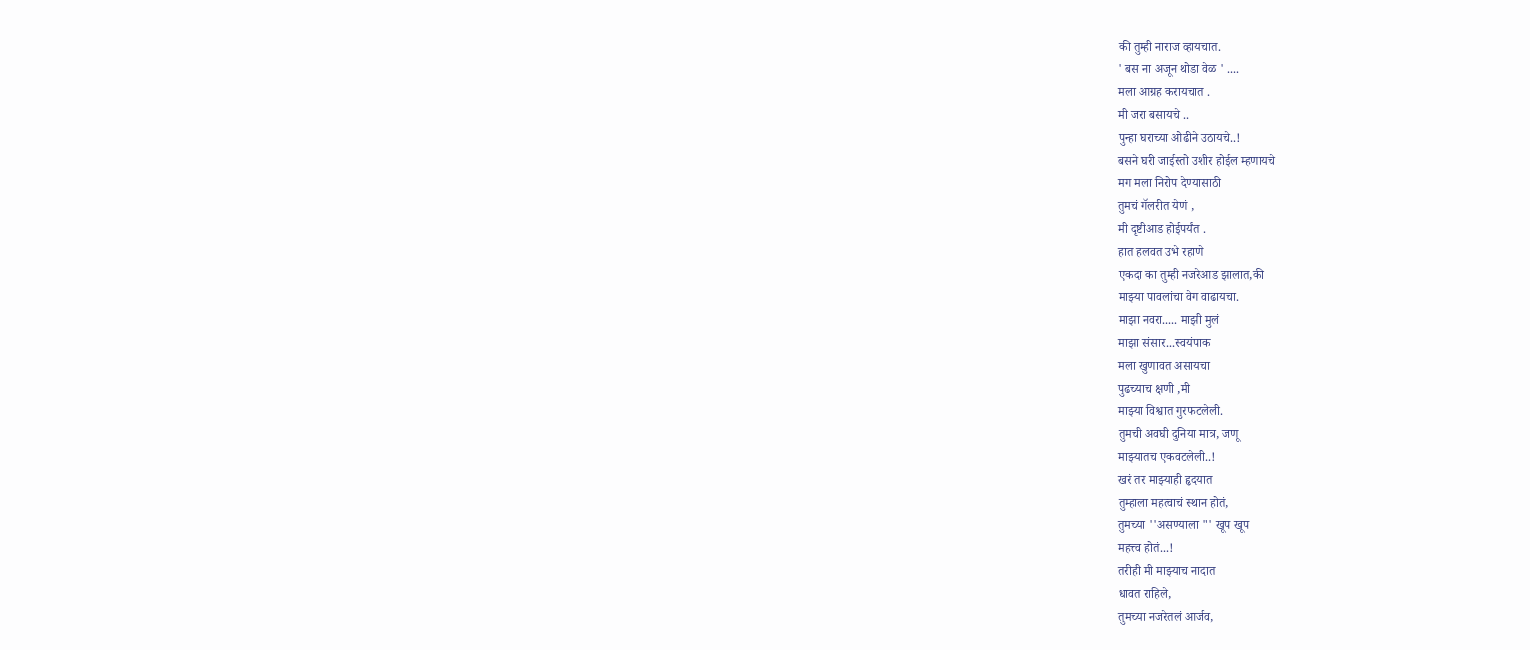की तुम्ही नाराज व्हायचात.
' बस ना अजून थोडा वेळ ' ....
मला आग्रह करायचात .
मी जरा बसायचे ..
पुन्हा घराच्या ओढीने उठायचे..!
बसने घरी जाईस्तो उशीर होईल म्हणायचे
मग मला निरोप देण्यासाठी
तुमचं गॅलरीत येणं ,
मी दृष्टीआड होईपर्यंत .
हात हलवत उभे रहाणे
एकदा का तुम्ही नजरेआड झालात,की
माझ्या पावलांचा वेग वाढायचा.
माझा नवरा..... माझी मुलं
माझा संसार...स्वयंपाक
मला खुणावत असायचा
पुढच्याच क्षणी ,मी
माझ्या विश्वात गुरफटलेली.
तुमची अवघी दुनिया मात्र, जणू
माझ्यातच एकवटलेली..!
खरं तर माझ्याही हृदयात
तुम्हाला महत्वाचं स्थान होतं,
तुमच्या ''असण्याला "' खूप खूप
महत्त्व होतं...!
तरीही मी माझ्याच नादात
धावत राहिले,
तुमच्या नजरेतलं आर्जव,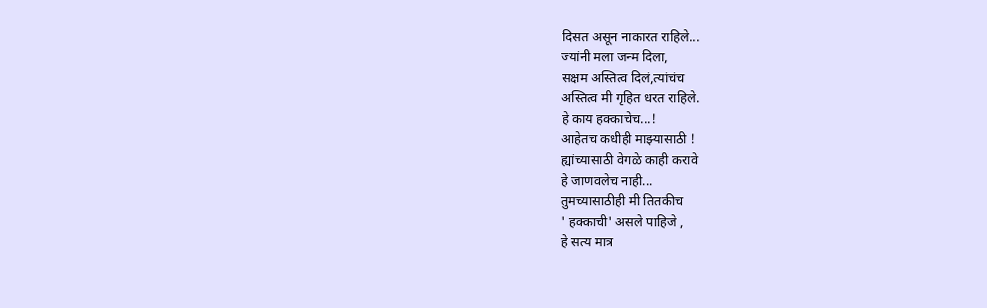दिसत असून नाकारत राहिले...
ज्यांनी मला जन्म दिला,
सक्षम अस्तित्व दिलं,त्यांचंच
अस्तित्व मी गृहित धरत राहिले.
हे काय हक्काचेच...!
आहेतच कधीही माझ्यासाठी !
ह्यांच्यासाठी वेगळे काही करावे
हे जाणवलेच नाही...
तुमच्यासाठीही मी तितकीच
' हक्काची' असले पाहिजे ,
हे सत्य मात्र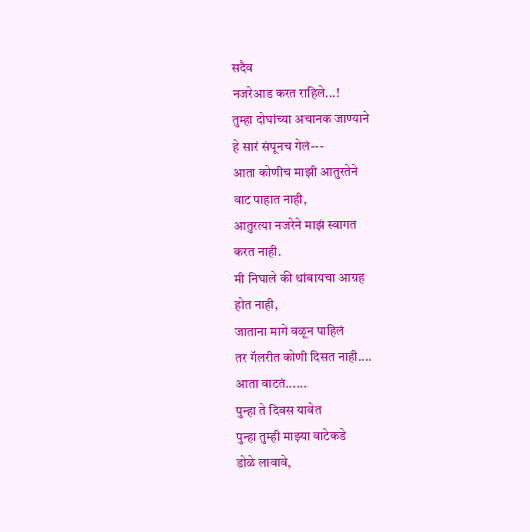सदैव
नजरेआड करत राहिले...!
तुम्हा दोघांच्या अचानक जाण्याने
हे सारं संपूनच गेलं---
आता कोणीच माझी आतुरतेने
वाट पाहात नाही,
आतुरत्या नजरेने माझं स्वागत
करत नाही.
मी निघाले की थांबायचा आग्रह
होत नाही,
जाताना मागे वळून पाहिलं
तर गॅलरीत कोणी दिसत नाही....
आता वाटतं......
पुन्हा ते दिवस यावेत
पुन्हा तुम्ही माझ्या वाटेकडे
डोळे लावावे,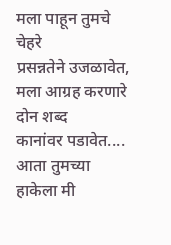मला पाहून तुमचे चेहरे
प्रसन्नतेने उजळावेत,
मला आग्रह करणारे दोन शब्द
कानांवर पडावेत....
आता तुमच्या हाकेला मी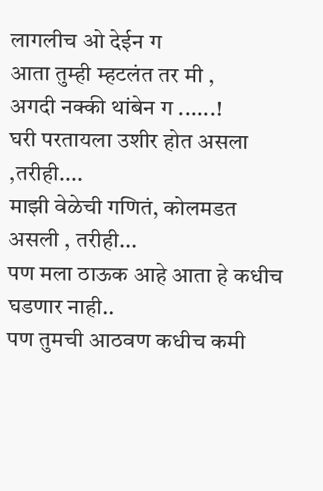लागलीच ओ देईन ग
आता तुम्ही म्हटलंत तर मी ,
अगदी नक्की थांबेन ग ......!
घरी परतायला उशीर होत असला ,तरीही....
माझी वेळेची गणितं, कोलमडत
असली , तरीही...
पण मला ठाऊक आहे आता हे कधीच घडणार नाही..
पण तुमची आठवण कधीच कमी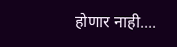होणार नाही....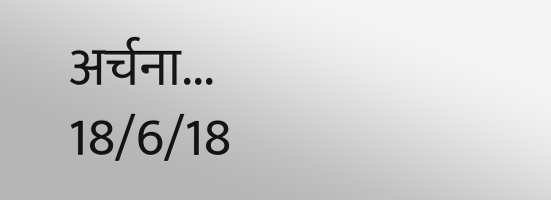अर्चना...
18/6/18